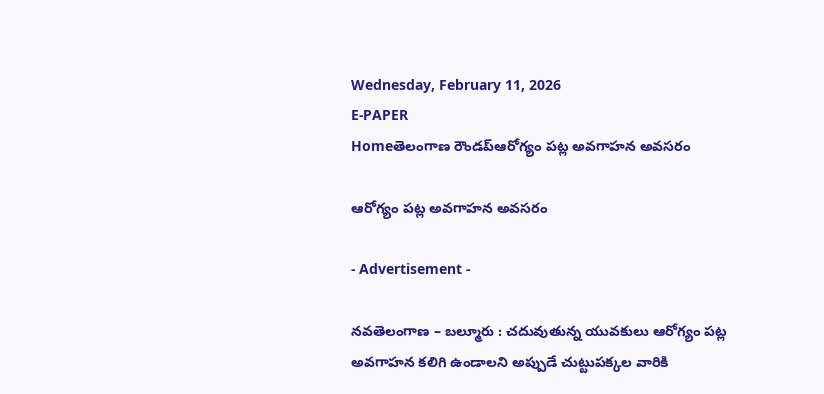Wednesday, February 11, 2026
E-PAPER
Homeతెలంగాణ రౌండప్ఆరోగ్యం పట్ల అవగాహన అవసరం

ఆరోగ్యం పట్ల అవగాహన అవసరం

- Advertisement -

నవతెలంగాణ – బల్మూరు : చదువుతున్న యువకులు ఆరోగ్యం పట్ల అవగాహన కలిగి ఉండాలని అప్పుడే చుట్టుపక్కల వారికి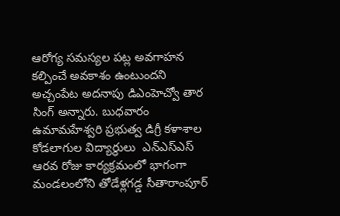ఆరోగ్య సమస్యల పట్ల అవగాహన కల్పించే అవకాశం ఉంటుందని అచ్చంపేట అదనాపు డిఎంహెచ్వో తార సింగ్ అన్నారు. బుధవారం ఉమామహేశ్వరి ప్రభుత్వ డిగ్రీ కళాశాల కోడలాగుల విద్యార్థులు  ఎన్ఎస్ఎస్ ఆరవ రోజు కార్యక్రమంలో భాగంగా మండలంలోని తోడేళ్లగడ్డ సీతారాంపూర్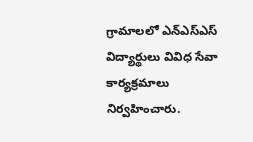గ్రామాలలో ఎన్ఎస్ఎస్ విద్యార్థులు వివిధ సేవా కార్యక్రమాలు నిర్వహించారు.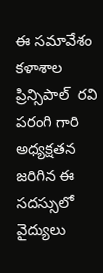ఈ సమావేశం కళాశాల ప్రిన్సిపాల్  రవి పరంగి గారి అధ్యక్షతన జరిగిన ఈ సదస్సులో వైద్యులు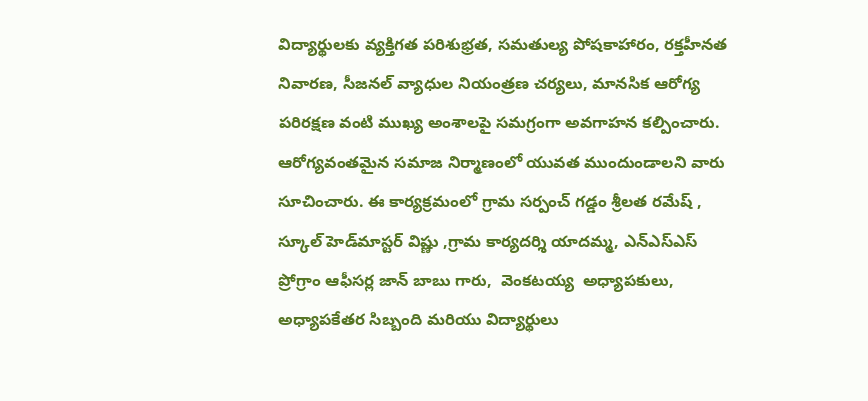విద్యార్థులకు వ్యక్తిగత పరిశుభ్రత, సమతుల్య పోషకాహారం, రక్తహీనత నివారణ, సీజనల్ వ్యాధుల నియంత్రణ చర్యలు, మానసిక ఆరోగ్య పరిరక్షణ వంటి ముఖ్య అంశాలపై సమగ్రంగా అవగాహన కల్పించారు. ఆరోగ్యవంతమైన సమాజ నిర్మాణంలో యువత ముందుండాలని వారు సూచించారు. ఈ కార్యక్రమంలో గ్రామ సర్పంచ్ గడ్డం శ్రీలత రమేష్ , స్కూల్ హెడ్‌మాస్టర్ విష్ణు ,గ్రామ కార్యదర్శి యాదమ్మ, ఎన్ఎస్ఎస్ ప్రోగ్రాం ఆఫీసర్ల జాన్ బాబు గారు,  వెంకటయ్య  అధ్యాపకులు, అధ్యాపకేతర సిబ్బంది మరియు విద్యార్థులు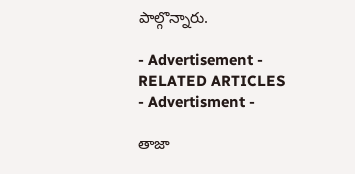పాల్గొన్నారు.

- Advertisement -
RELATED ARTICLES
- Advertisment -

తాజా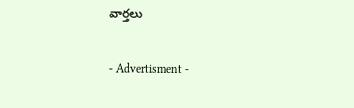వార్తలు

- Advertisment -